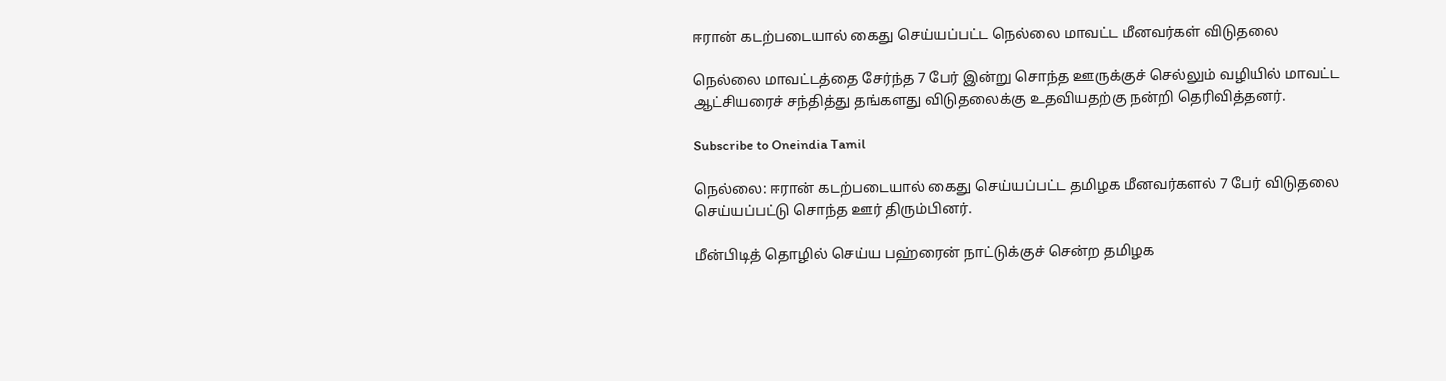ஈரான் கடற்படையால் கைது செய்யப்பட்ட நெல்லை மாவட்ட மீனவர்கள் விடுதலை

நெல்லை மாவட்டத்தை சேர்ந்த 7 பேர் இன்று சொந்த ஊருக்குச் செல்லும் வழியில் மாவட்ட ஆட்சியரைச் சந்தித்து தங்களது விடுதலைக்கு உதவியதற்கு நன்றி தெரிவித்தனர்.

Subscribe to Oneindia Tamil

நெல்லை: ஈரான் கடற்படையால் கைது செய்யப்பட்ட தமிழக மீனவர்களல் 7 பேர் விடுதலை செய்யப்பட்டு சொந்த ஊர் திரும்பினர்.

மீன்பிடித் தொழில் செய்ய பஹ்ரைன் நாட்டுக்குச் சென்ற தமிழக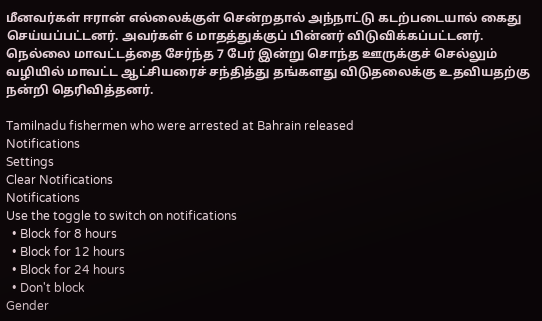மீனவர்கள் ஈரான் எல்லைக்குள் சென்றதால் அந்நாட்டு கடற்படையால் கைது செய்யப்பட்டனர். அவர்கள் 6 மாதத்துக்குப் பின்னர் விடுவிக்கப்பட்டனர். நெல்லை மாவட்டத்தை சேர்ந்த 7 பேர் இன்று சொந்த ஊருக்குச் செல்லும் வழியில் மாவட்ட ஆட்சியரைச் சந்தித்து தங்களது விடுதலைக்கு உதவியதற்கு நன்றி தெரிவித்தனர்.

Tamilnadu fishermen who were arrested at Bahrain released
Notifications
Settings
Clear Notifications
Notifications
Use the toggle to switch on notifications
  • Block for 8 hours
  • Block for 12 hours
  • Block for 24 hours
  • Don't block
Gender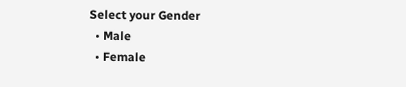Select your Gender
  • Male
  • Female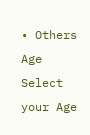• Others
Age
Select your Age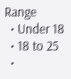Range
  • Under 18
  • 18 to 25
  •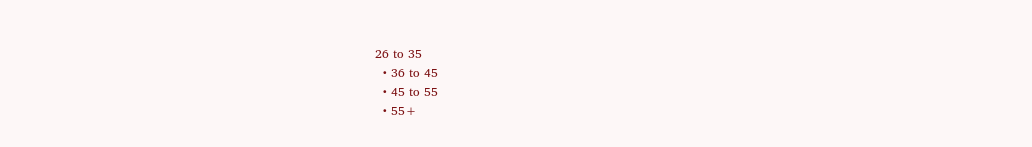26 to 35
  • 36 to 45
  • 45 to 55
  • 55+